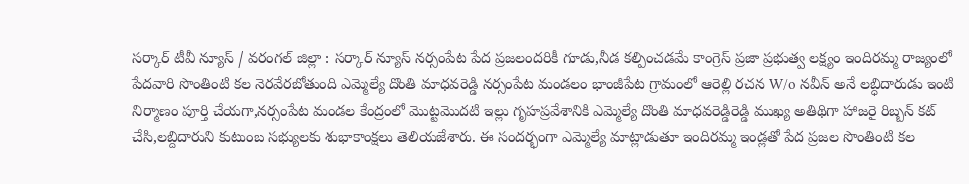సర్కార్ టీవీ న్యూస్ / వరంగల్ జిల్లా : సర్కార్ న్యూస్ నర్సంపేట పేద ప్రజలందరికీ గూడు,నీడ కల్పించడమే కాంగ్రెస్ ప్రజా ప్రభుత్వ లక్ష్యం ఇందిరమ్మ రాజ్యంలో పేదవారి సొంతింటి కల నెరవేరబోతుంది ఎమ్మెల్యే దొంతి మాధవరెడ్డి నర్సంపేట మండలం భాంజీపేట గ్రామంలో ఆరెల్లి రచన W/o నవీన్ అనే లబ్ధిదారుడు ఇంటి నిర్మాణం పూర్తి చేయగా,నర్సంపేట మండల కేంద్రంలో మొట్టమొదటి ఇల్లు గృహప్రవేశానికి ఎమ్మెల్యే దొంతి మాధవరెడ్డిరెడ్డి ముఖ్య అతిథిగా హాజరై రిబ్బన్ కట్ చేసి,లబ్దిదారుని కుటుంబ సభ్యులకు శుభాకాంక్షలు తెలియజేశారు. ఈ సందర్భంగా ఎమ్మెల్యే మాట్లాడుతూ ఇందిరమ్మ ఇండ్లతో పేద ప్రజల సొంతింటి కల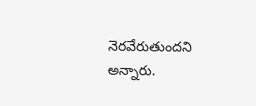నెరవేరుతుందని అన్నారు.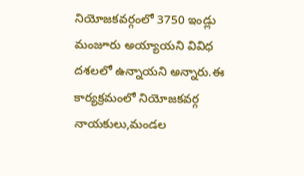నియోజకవర్గంలో 3750 ఇండ్లు మంజూరు అయ్యాయని వివిధ దశలలో ఉన్నాయని అన్నారు.ఈ కార్యక్రమంలో నియోజకవర్గ నాయకులు,మండల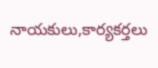నాయకులు,కార్యకర్తలు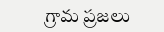గ్రామ ప్రజలు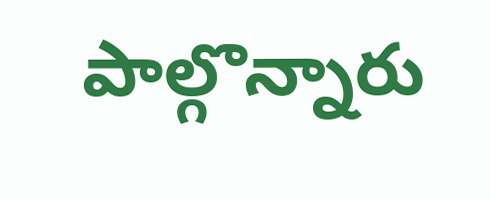పాల్గొన్నారు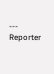---
Reporter